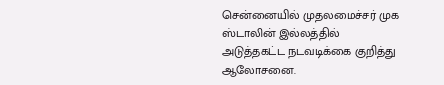சென்னையில் முதலமைச்சர் முக ஸ்டாலின் இல்லத்தில் அடுத்தகட்ட நடவடிக்கை குறித்து ஆலோசனை.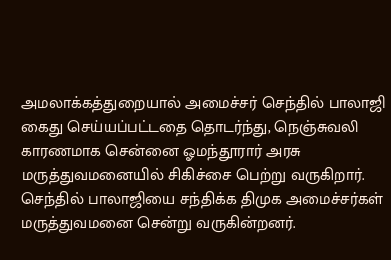அமலாக்கத்துறையால் அமைச்சர் செந்தில் பாலாஜி கைது செய்யப்பட்டதை தொடர்ந்து, நெஞ்சுவலி காரணமாக சென்னை ஓமந்தூரார் அரசு மருத்துவமனையில் சிகிச்சை பெற்று வருகிறார். செந்தில் பாலாஜியை சந்திக்க திமுக அமைச்சர்கள் மருத்துவமனை சென்று வருகின்றனர்.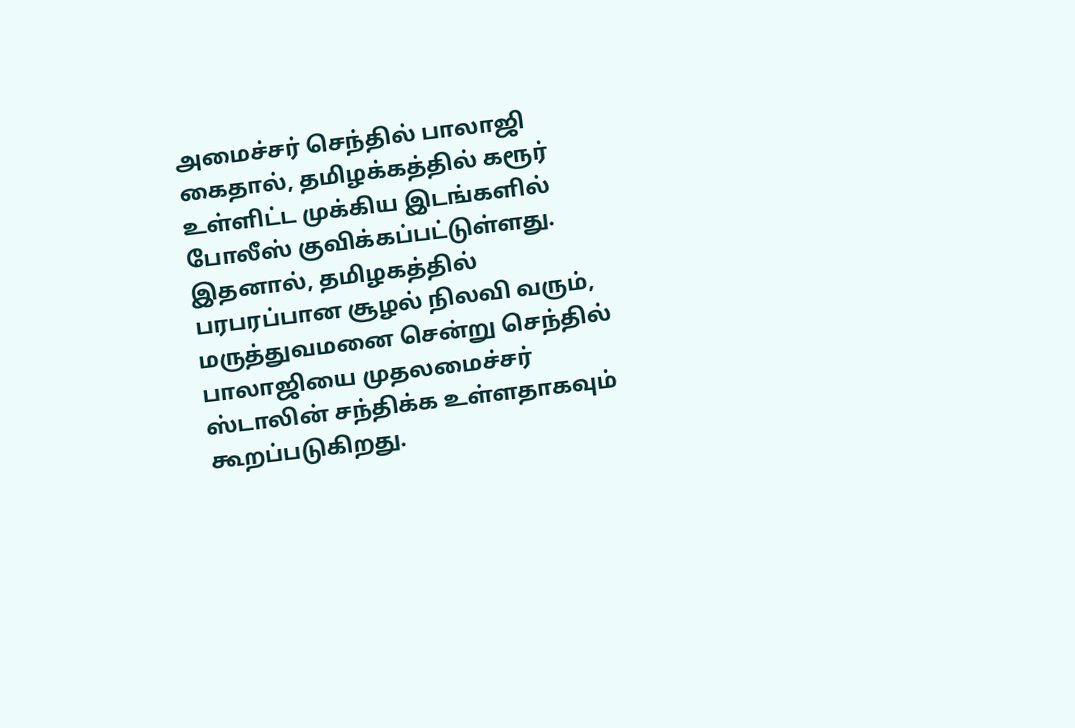அமைச்சர் செந்தில் பாலாஜி கைதால், தமிழக்கத்தில் கரூர் உள்ளிட்ட முக்கிய இடங்களில் போலீஸ் குவிக்கப்பட்டுள்ளது.
இதனால், தமிழகத்தில் பரபரப்பான சூழல் நிலவி வரும், மருத்துவமனை சென்று செந்தில் பாலாஜியை முதலமைச்சர் ஸ்டாலின் சந்திக்க உள்ளதாகவும் கூறப்படுகிறது.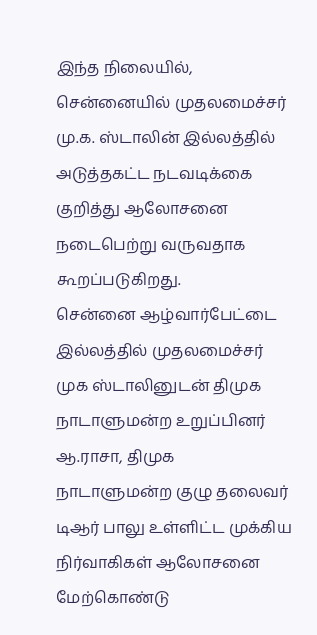இந்த நிலையில், சென்னையில் முதலமைச்சர் மு.க. ஸ்டாலின் இல்லத்தில் அடுத்தகட்ட நடவடிக்கை குறித்து ஆலோசனை நடைபெற்று வருவதாக கூறப்படுகிறது.
சென்னை ஆழ்வார்பேட்டை இல்லத்தில் முதலமைச்சர் முக ஸ்டாலினுடன் திமுக நாடாளுமன்ற உறுப்பினர் ஆ.ராசா, திமுக நாடாளுமன்ற குழு தலைவர் டிஆர் பாலு உள்ளிட்ட முக்கிய நிர்வாகிகள் ஆலோசனை மேற்கொண்டு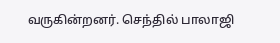வருகின்றனர். செந்தில் பாலாஜி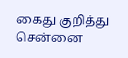கைது குறித்து சென்னை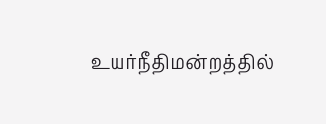உயர்நீதிமன்றத்தில்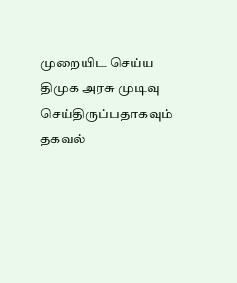முறையிட செய்ய திமுக அரசு முடிவு செய்திருப்பதாகவும் தகவல்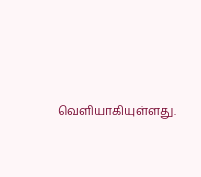வெளியாகியுள்ளது.